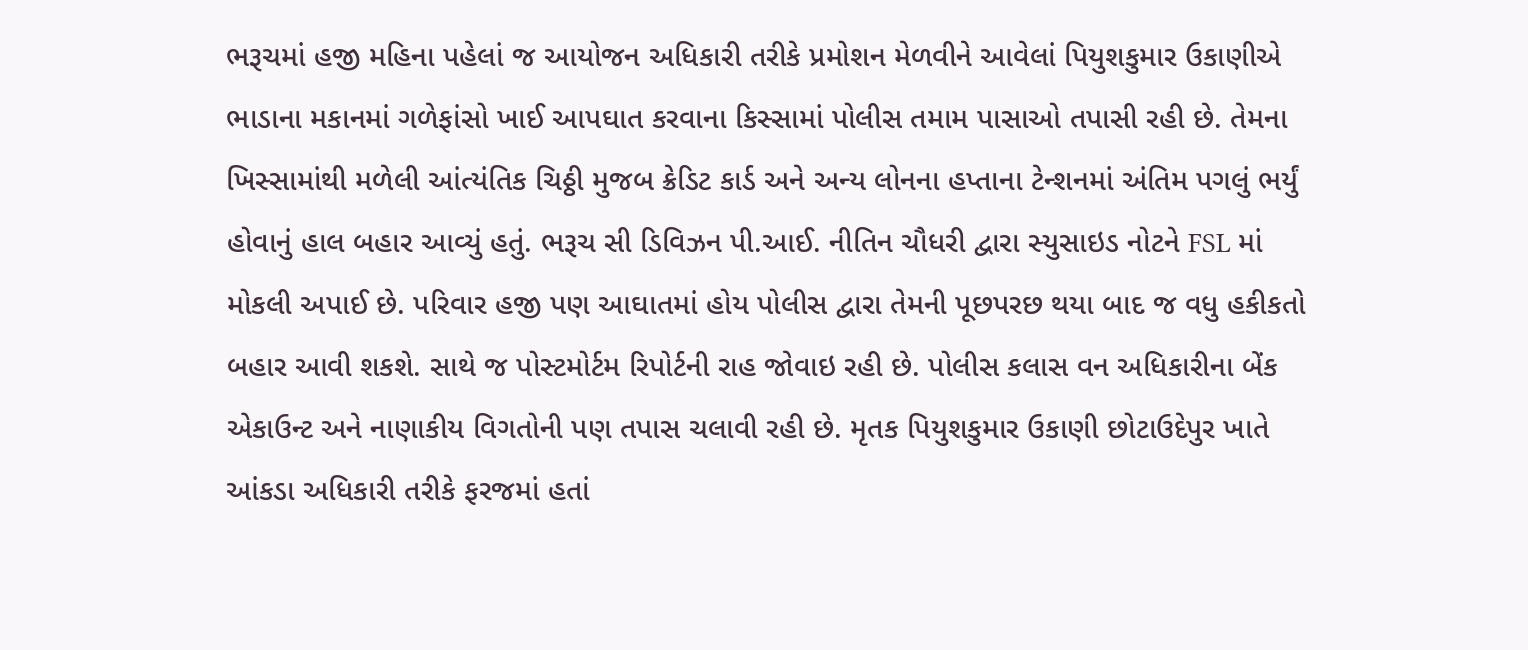ભરૂચમાં હજી મહિના પહેલાં જ આયોજન અધિકારી તરીકે પ્રમોશન મેળવીને આવેલાં પિયુશકુમાર ઉકાણીએ ભાડાના મકાનમાં ગળેફાંસો ખાઈ આપઘાત કરવાના કિસ્સામાં પોલીસ તમામ પાસાઓ તપાસી રહી છે. તેમના ખિસ્સામાંથી મળેલી આંત્યંતિક ચિઠ્ઠી મુજબ ક્રેડિટ કાર્ડ અને અન્ય લોનના હપ્તાના ટેન્શનમાં અંતિમ પગલું ભર્યું હોવાનું હાલ બહાર આવ્યું હતું. ભરૂચ સી ડિવિઝન પી.આઈ. નીતિન ચૌધરી દ્વારા સ્યુસાઇડ નોટને FSL માં મોકલી અપાઈ છે. પરિવાર હજી પણ આઘાતમાં હોય પોલીસ દ્વારા તેમની પૂછપરછ થયા બાદ જ વધુ હકીકતો બહાર આવી શકશે. સાથે જ પોસ્ટમોર્ટમ રિપોર્ટની રાહ જોવાઇ રહી છે. પોલીસ કલાસ વન અધિકારીના બેંક એકાઉન્ટ અને નાણાકીય વિગતોની પણ તપાસ ચલાવી રહી છે. મૃતક પિયુશકુમાર ઉકાણી છોટાઉદેપુર ખાતે આંકડા અધિકારી તરીકે ફરજમાં હતાં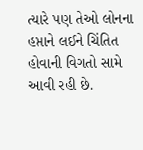ત્યારે પણ તેઓ લોનના હપ્તાને લઈને ચિંતિત હોવાની વિગતો સામે આવી રહી છે.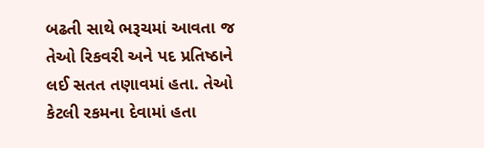બઢતી સાથે ભરૂચમાં આવતા જ તેઓ રિકવરી અને પદ પ્રતિષ્ઠાને લઈ સતત તણાવમાં હતા. તેઓ કેટલી રકમના દેવામાં હતા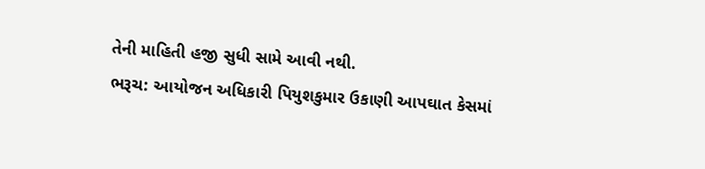તેની માહિતી હજી સુધી સામે આવી નથી.
ભરૂચ: આયોજન અધિકારી પિયુશકુમાર ઉકાણી આપઘાત કેસમાં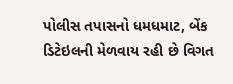પોલીસ તપાસનો ધમધમાટ, બેંક ડિટેઇલની મેળવાય રહી છે વિગત